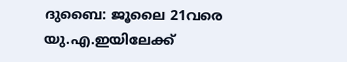ദുബൈ: ജൂലൈ 21വരെ യു.എ.ഇയിലേക്ക്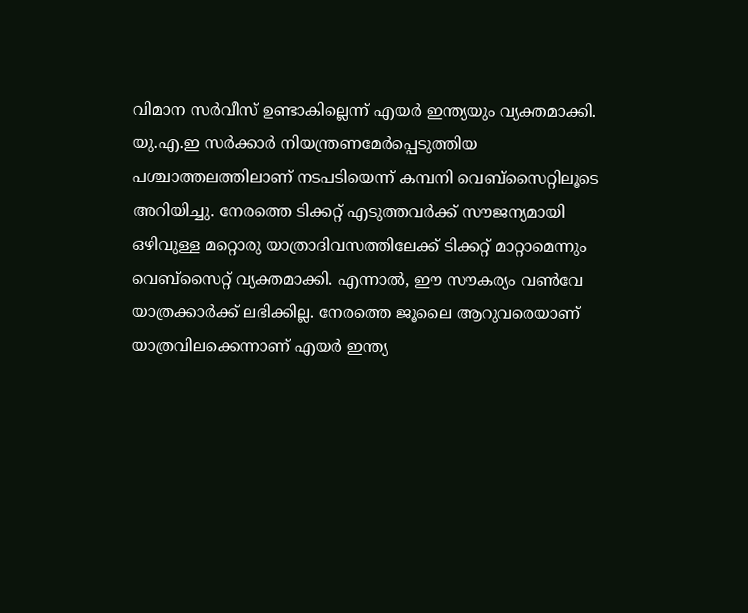വിമാന സർവീസ് ഉണ്ടാകില്ലെന്ന് എയർ ഇന്ത്യയും വ്യക്തമാക്കി. യു.എ.ഇ സർക്കാർ നിയന്ത്രണമേർപ്പെടുത്തിയ പശ്ചാത്തലത്തിലാണ് നടപടിയെന്ന് കമ്പനി വെബ്സൈറ്റിലൂടെ അറിയിച്ചു. നേരത്തെ ടിക്കറ്റ് എടുത്തവർക്ക് സൗജന്യമായി ഒഴിവുള്ള മറ്റൊരു യാത്രാദിവസത്തിലേക്ക് ടിക്കറ്റ് മാറ്റാമെന്നും വെബ്സൈറ്റ് വ്യക്തമാക്കി. എന്നാൽ, ഈ സൗകര്യം വൺവേ യാത്രക്കാർക്ക് ലഭിക്കില്ല. നേരത്തെ ജൂലൈ ആറുവരെയാണ് യാത്രവിലക്കെന്നാണ് എയർ ഇന്ത്യ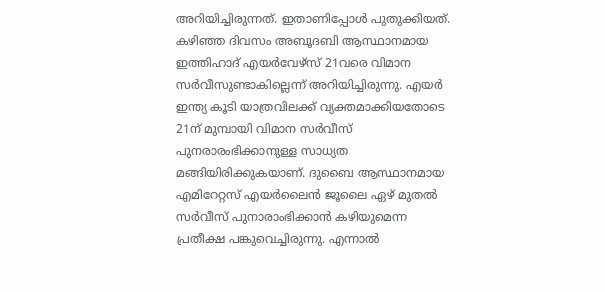അറിയിച്ചിരുന്നത്. ഇതാണിപ്പോൾ പുതുക്കിയത്.
കഴിഞ്ഞ ദിവസം അബൂദബി ആസ്ഥാനമായ ഇത്തിഹാദ് എയർവേഴ്സ് 21വരെ വിമാന സർവീസുണ്ടാകില്ലെന്ന് അറിയിച്ചിരുന്നു. എയർ ഇന്ത്യ കൂടി യാത്രവിലക്ക് വ്യക്തമാക്കിയതോടെ 21ന് മുമ്പായി വിമാന സർവീസ് പുനരാരംഭിക്കാനുള്ള സാധ്യത മങ്ങിയിരിക്കുകയാണ്. ദുബൈ ആസ്ഥാനമായ എമിറേറ്റസ് എയർലൈൻ ജൂലൈ ഏഴ് മുതൽ സർവീസ് പുനാരാംഭിക്കാൻ കഴിയുമെന്ന പ്രതീക്ഷ പങ്കുവെച്ചിരുന്നു. എന്നാൽ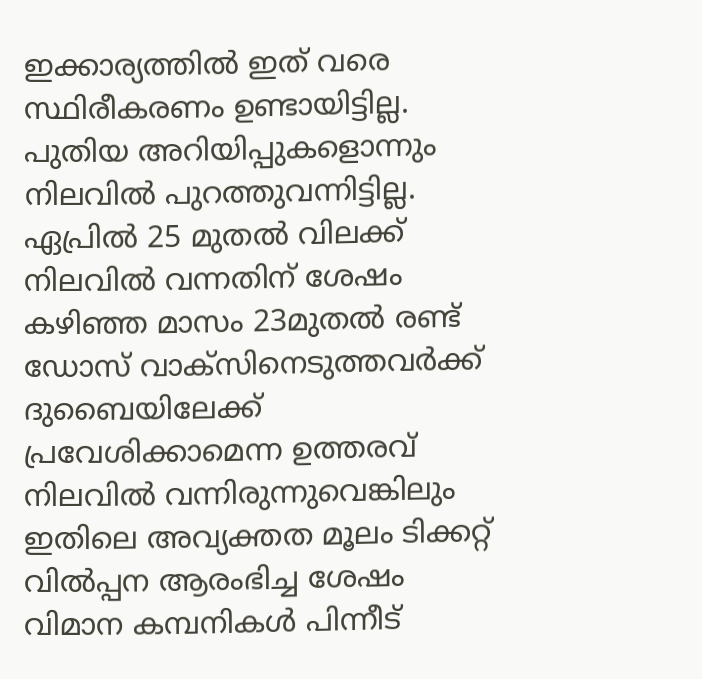ഇക്കാര്യത്തിൽ ഇത് വരെ സ്ഥിരീകരണം ഉണ്ടായിട്ടില്ല. പുതിയ അറിയിപ്പുകളൊന്നും നിലവിൽ പുറത്തുവന്നിട്ടില്ല.
ഏപ്രിൽ 25 മുതൽ വിലക്ക് നിലവിൽ വന്നതിന് ശേഷം കഴിഞ്ഞ മാസം 23മുതൽ രണ്ട് ഡോസ് വാക്സിനെടുത്തവർക്ക് ദുബൈയിലേക്ക് പ്രവേശിക്കാമെന്ന ഉത്തരവ് നിലവിൽ വന്നിരുന്നുവെങ്കിലും ഇതിലെ അവ്യക്തത മൂലം ടിക്കറ്റ് വിൽപ്പന ആരംഭിച്ച ശേഷം വിമാന കമ്പനികൾ പിന്നീട്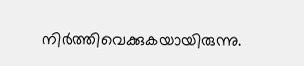നിർത്തിവെക്കുകയായിരുന്നു.